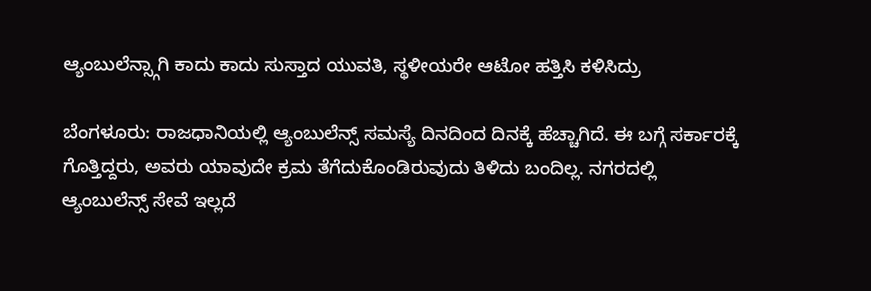ಆ್ಯಂಬುಲೆನ್ಸ್ಗಾಗಿ ಕಾದು ಕಾದು ಸುಸ್ತಾದ ಯುವತಿ, ಸ್ಥಳೀಯರೇ ಆಟೋ ಹತ್ತಿಸಿ‌ ಕಳಿಸಿದ್ರು

ಬೆಂಗಳೂರು: ರಾಜಧಾನಿಯಲ್ಲಿ ಆ್ಯಂಬುಲೆನ್ಸ್ ಸಮಸ್ಯೆ ದಿನದಿಂದ ದಿನಕ್ಕೆ ಹೆಚ್ಚಾಗಿದೆ. ಈ ಬಗ್ಗೆ ಸರ್ಕಾರಕ್ಕೆ ಗೊತ್ತಿದ್ದರು, ಅವರು ಯಾವುದೇ ಕ್ರಮ ತೆಗೆದುಕೊಂಡಿರುವುದು ತಿಳಿದು ಬಂದಿಲ್ಲ. ನಗರದಲ್ಲಿ ಆ್ಯಂಬುಲೆನ್ಸ್ ಸೇವೆ ಇಲ್ಲದೆ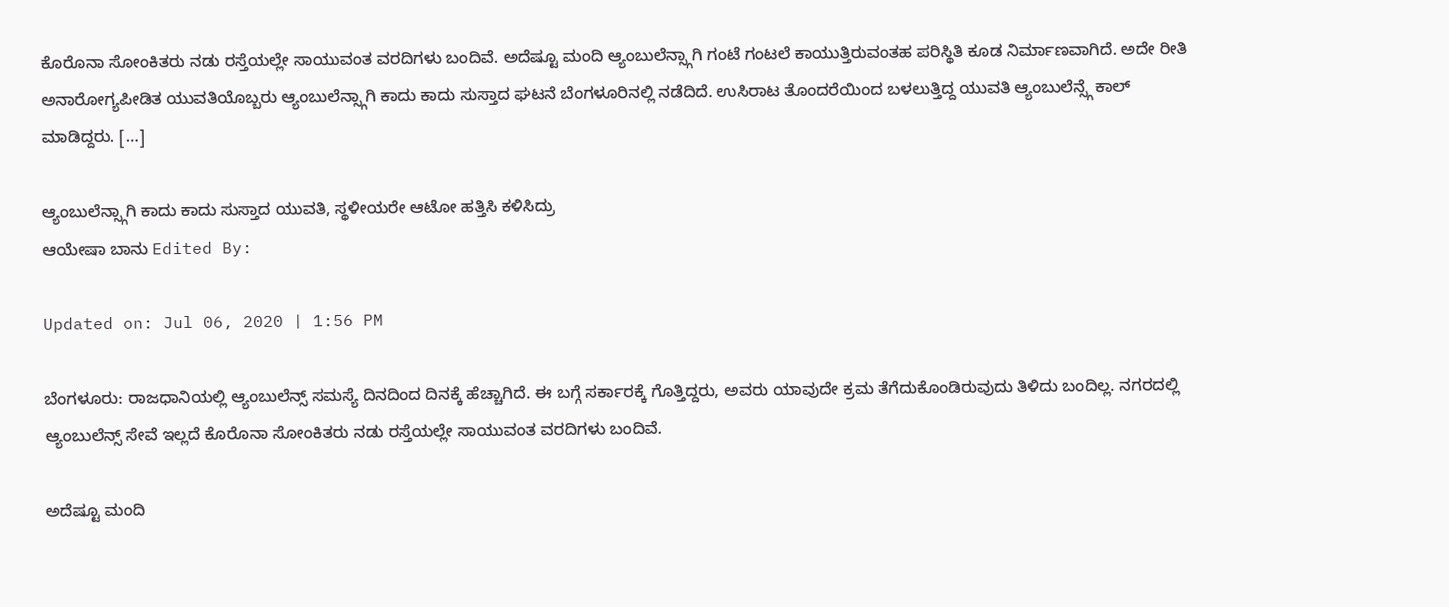ಕೊರೊನಾ ಸೋಂಕಿತರು ನಡು ರಸ್ತೆಯಲ್ಲೇ ಸಾಯುವಂತ ವರದಿಗಳು ಬಂದಿವೆ. ಅದೆಷ್ಟೂ ಮಂದಿ ಆ್ಯಂಬುಲೆನ್ಸ್ಗಾಗಿ ಗಂಟೆ ಗಂಟಲೆ ಕಾಯುತ್ತಿರುವಂತಹ ಪರಿಸ್ಥಿತಿ ಕೂಡ ನಿರ್ಮಾಣವಾಗಿದೆ. ಅದೇ ರೀತಿ ಅನಾರೋಗ್ಯಪೀಡಿತ ಯುವತಿಯೊಬ್ಬರು ಆ್ಯಂಬುಲೆನ್ಸ್ಗಾಗಿ ಕಾದು ಕಾದು ಸುಸ್ತಾದ ಘಟನೆ ಬೆಂಗಳೂರಿನಲ್ಲಿ ನಡೆದಿದೆ. ಉಸಿರಾಟ ತೊಂದರೆಯಿಂದ ಬಳಲುತ್ತಿದ್ದ ಯುವತಿ ಆ್ಯಂಬುಲೆನ್ಸ್ಗೆ ಕಾಲ್ ಮಾಡಿದ್ದರು. […]

ಆ್ಯಂಬುಲೆನ್ಸ್ಗಾಗಿ ಕಾದು ಕಾದು ಸುಸ್ತಾದ ಯುವತಿ, ಸ್ಥಳೀಯರೇ ಆಟೋ ಹತ್ತಿಸಿ‌ ಕಳಿಸಿದ್ರು
ಆಯೇಷಾ ಬಾನು Edited By:

Updated on: Jul 06, 2020 | 1:56 PM

ಬೆಂಗಳೂರು: ರಾಜಧಾನಿಯಲ್ಲಿ ಆ್ಯಂಬುಲೆನ್ಸ್ ಸಮಸ್ಯೆ ದಿನದಿಂದ ದಿನಕ್ಕೆ ಹೆಚ್ಚಾಗಿದೆ. ಈ ಬಗ್ಗೆ ಸರ್ಕಾರಕ್ಕೆ ಗೊತ್ತಿದ್ದರು, ಅವರು ಯಾವುದೇ ಕ್ರಮ ತೆಗೆದುಕೊಂಡಿರುವುದು ತಿಳಿದು ಬಂದಿಲ್ಲ. ನಗರದಲ್ಲಿ ಆ್ಯಂಬುಲೆನ್ಸ್ ಸೇವೆ ಇಲ್ಲದೆ ಕೊರೊನಾ ಸೋಂಕಿತರು ನಡು ರಸ್ತೆಯಲ್ಲೇ ಸಾಯುವಂತ ವರದಿಗಳು ಬಂದಿವೆ.

ಅದೆಷ್ಟೂ ಮಂದಿ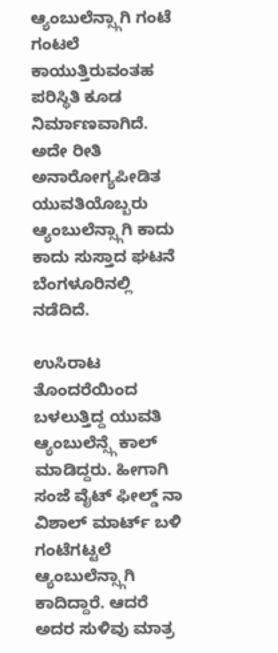ಆ್ಯಂಬುಲೆನ್ಸ್ಗಾಗಿ ಗಂಟೆ ಗಂಟಲೆ ಕಾಯುತ್ತಿರುವಂತಹ ಪರಿಸ್ಥಿತಿ ಕೂಡ ನಿರ್ಮಾಣವಾಗಿದೆ. ಅದೇ ರೀತಿ ಅನಾರೋಗ್ಯಪೀಡಿತ ಯುವತಿಯೊಬ್ಬರು ಆ್ಯಂಬುಲೆನ್ಸ್ಗಾಗಿ ಕಾದು ಕಾದು ಸುಸ್ತಾದ ಘಟನೆ ಬೆಂಗಳೂರಿನಲ್ಲಿ ನಡೆದಿದೆ.

ಉಸಿರಾಟ ತೊಂದರೆಯಿಂದ ಬಳಲುತ್ತಿದ್ದ ಯುವತಿ ಆ್ಯಂಬುಲೆನ್ಸ್ಗೆ ಕಾಲ್ ಮಾಡಿದ್ದರು. ಹೀಗಾಗಿ ಸಂಜೆ ವೈಟ್ ಫೀಲ್ಡ್ ನಾ ವಿಶಾಲ್ ಮಾರ್ಟ್ ಬಳಿ ಗಂಟೆಗಟ್ಟಲೆ ಆ್ಯಂಬುಲೆನ್ಸ್ಗಾಗಿ ಕಾದಿದ್ದಾರೆ. ಆದರೆ ಅದರ ಸುಳಿವು ಮಾತ್ರ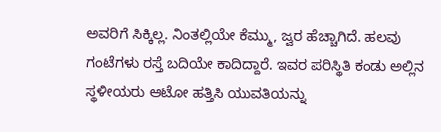ಅವರಿಗೆ ಸಿಕ್ಕಿಲ್ಲ. ನಿಂತಲ್ಲಿಯೇ ಕೆಮ್ಮು, ಜ್ವರ ಹೆಚ್ಚಾಗಿದೆ. ಹಲವು ಗಂಟೆಗಳು ರಸ್ತೆ ಬದಿಯೇ ಕಾದಿದ್ದಾರೆ. ಇವರ ಪರಿಸ್ಥಿತಿ ಕಂಡು ಅಲ್ಲಿನ ಸ್ಥಳೀಯರು ಆಟೋ ಹತ್ತಿಸಿ‌ ಯುವತಿಯನ್ನು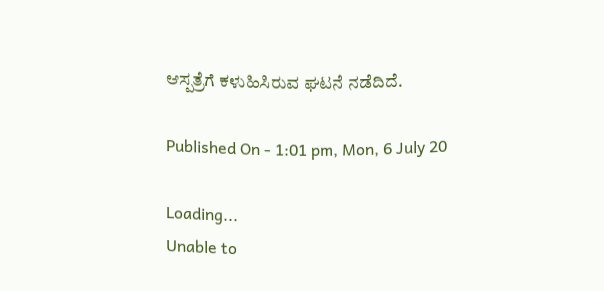ಆಸ್ಪತ್ರೆಗೆ ಕಳುಹಿಸಿರುವ ಘಟನೆ ನಡೆದಿದೆ.

Published On - 1:01 pm, Mon, 6 July 20

Loading...
Unable to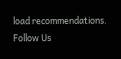load recommendations.
Follow Us